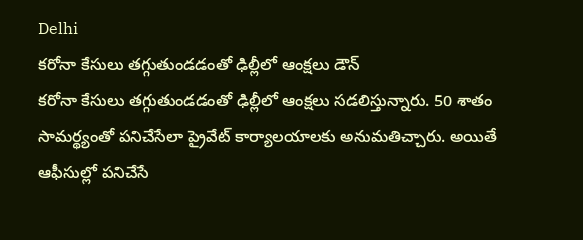Delhi
కరోనా కేసులు తగ్గుతుండడంతో ఢిల్లీలో ఆంక్షలు డౌన్
కరోనా కేసులు తగ్గుతుండడంతో ఢిల్లీలో ఆంక్షలు సడలిస్తున్నారు. 50 శాతం సామర్థ్యంతో పనిచేసేలా ప్రైవేట్ కార్యాలయాలకు అనుమతిచ్చారు. అయితే ఆఫీసుల్లో పనిచేసే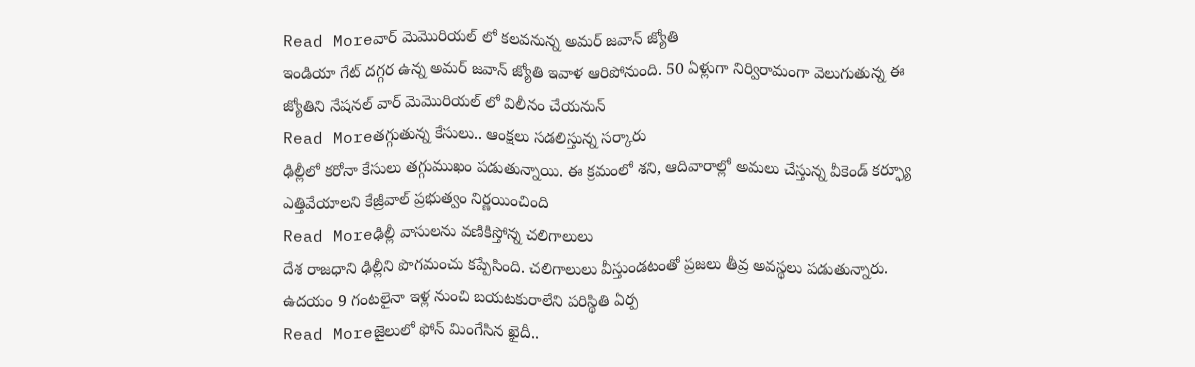Read Moreవార్ మెమొరియల్ లో కలవనున్న అమర్ జవాన్ జ్యోతి
ఇండియా గేట్ దగ్గర ఉన్న అమర్ జవాన్ జ్యోతి ఇవాళ ఆరిపోనుంది. 50 ఏళ్లుగా నిర్విరామంగా వెలుగుతున్న ఈ జ్యోతిని నేషనల్ వార్ మెమొరియల్ లో విలీనం చేయనున్
Read Moreతగ్గుతున్న కేసులు.. ఆంక్షలు సడలిస్తున్న సర్కారు
ఢిల్లీలో కరోనా కేసులు తగ్గుముఖం పడుతున్నాయి. ఈ క్రమంలో శని, ఆదివారాల్లో అమలు చేస్తున్న వీకెండ్ కర్ఫ్యూ ఎత్తివేయాలని కేజ్రీవాల్ ప్రభుత్వం నిర్ణయించింది
Read Moreఢిల్లీ వాసులను వణికిస్తోన్న చలిగాలులు
దేశ రాజధాని ఢిల్లీని పొగమంచు కప్పేసింది. చలిగాలులు వీస్తుండటంతో ప్రజలు తీవ్ర అవస్థలు పడుతున్నారు. ఉదయం 9 గంటలైనా ఇళ్ల నుంచి బయటకురాలేని పరిస్థితి ఏర్ప
Read Moreజైలులో ఫోన్ మింగేసిన ఖైదీ..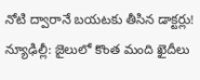నోటి ద్వారానే బయటకు తీసిన డాక్టర్లు!
న్యూఢిల్లీ: జైలులో కొంత మంది ఖైదీలు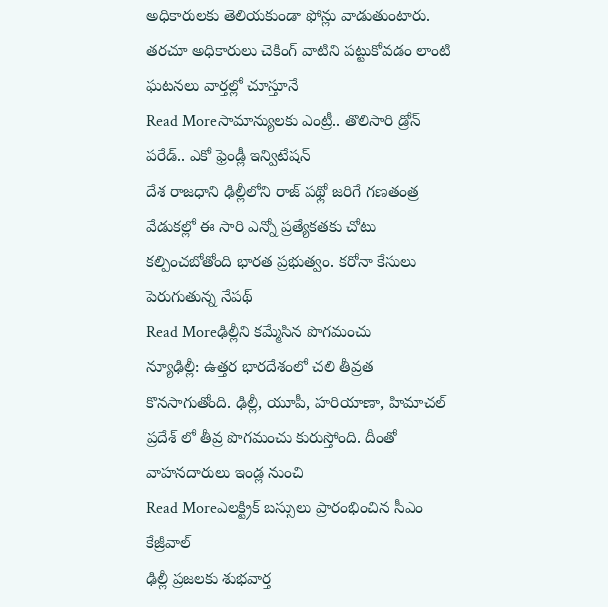అధికారులకు తెలియకుండా ఫోన్లు వాడుతుంటారు. తరచూ అధికారులు చెకింగ్ వాటిని పట్టుకోవడం లాంటి ఘటనలు వార్తల్లో చూస్తూనే
Read Moreసామాన్యులకు ఎంట్రీ.. తొలిసారి డ్రోన్ పరేడ్.. ఎకో ఫ్రెండ్లీ ఇన్విటేషన్
దేశ రాజధాని ఢిల్లీలోని రాజ్ పథ్లో జరిగే గణతంత్ర వేడుకల్లో ఈ సారి ఎన్నో ప్రత్యేకతకు చోటు కల్పించబోతోంది భారత ప్రభుత్వం. కరోనా కేసులు పెరుగుతున్న నేపథ్
Read Moreఢిల్లీని కమ్మేసిన పొగమంచు
న్యూఢిల్లీ: ఉత్తర భారదేశంలో చలి తీవ్రత కొనసాగుతోంది. ఢిల్లీ, యూపీ, హరియాణా, హిమాచల్ ప్రదేశ్ లో తీవ్ర పొగమంచు కురుస్తోంది. దీంతో వాహనదారులు ఇండ్ల నుంచి
Read Moreఎలక్ట్రిక్ బస్సులు ప్రారంభించిన సీఎం కేజ్రీవాల్
ఢిల్లీ ప్రజలకు శుభవార్త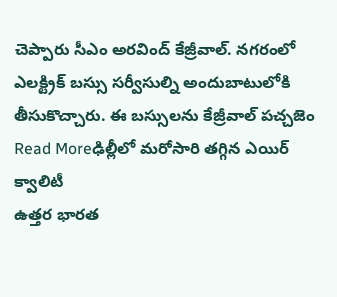చెప్పారు సీఎం అరవింద్ కేజ్రీవాల్. నగరంలో ఎలక్ట్రిక్ బస్సు సర్వీసుల్ని అందుబాటులోకి తీసుకొచ్చారు. ఈ బస్సులను కేజ్రీవాల్ పచ్చజెం
Read Moreఢిల్లీలో మరోసారి తగ్గిన ఎయిర్ క్వాలిటీ
ఉత్తర భారత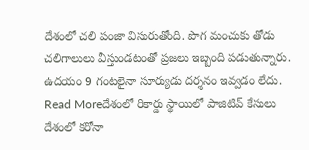దేశంలో చలి పంజా విసురుతోంది. పొగ మంచుకు తోడు చలిగాలులు వీస్తుండటంతో ప్రజలు ఇబ్బంది పడుతున్నారు. ఉదయం 9 గంటలైనా సూర్యుడు దర్శనం ఇవ్వడం లేదు.
Read Moreదేశంలో రికార్డు స్థాయిలో పాజిటివ్ కేసులు
దేశంలో కరోనా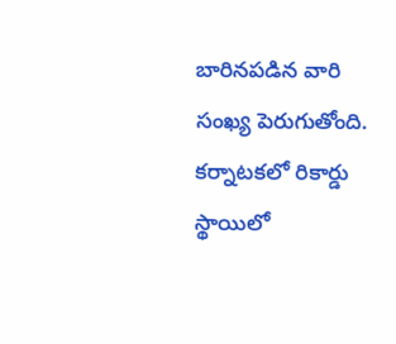బారినపడిన వారి సంఖ్య పెరుగుతోంది. కర్నాటకలో రికార్డు స్థాయిలో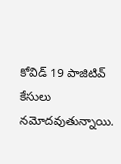కోవిడ్ 19 పాజిటివ్ కేసులు నమోదవుతున్నాయి.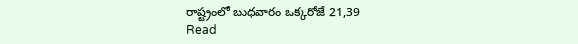రాష్ట్రంలో బుధవారం ఒక్కరోజే 21,39
Read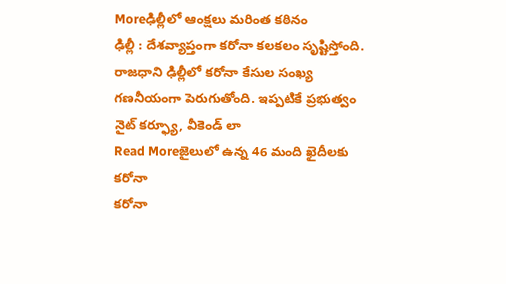Moreఢిల్లీలో ఆంక్షలు మరింత కఠినం
ఢిల్లీ : దేశవ్యాప్తంగా కరోనా కలకలం సృష్టిస్తోంది. రాజధాని ఢిల్లీలో కరోనా కేసుల సంఖ్య గణనీయంగా పెరుగుతోంది. ఇప్పటికే ప్రభుత్వం నైట్ కర్ఫ్యూ, వీకెండ్ లా
Read Moreజైలులో ఉన్న 46 మంది ఖైదీలకు కరోనా
కరోనా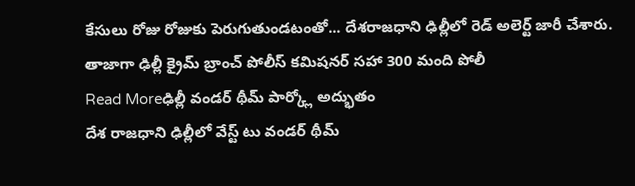కేసులు రోజు రోజుకు పెరుగుతుండటంతో... దేశరాజధాని ఢిల్లీలో రెడ్ అలెర్ట్ జారీ చేశారు. తాజాగా ఢిల్లీ క్రైమ్ బ్రాంచ్ పోలీస్ కమిషనర్ సహా 300 మంది పోలీ
Read Moreఢిల్లీ వండర్ థీమ్ పార్క్లో అద్భుతం
దేశ రాజధాని ఢిల్లీలో వేస్ట్ టు వండర్ థీమ్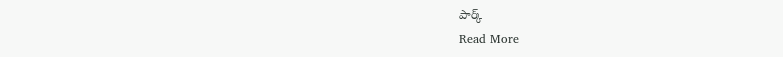పార్క్
Read More